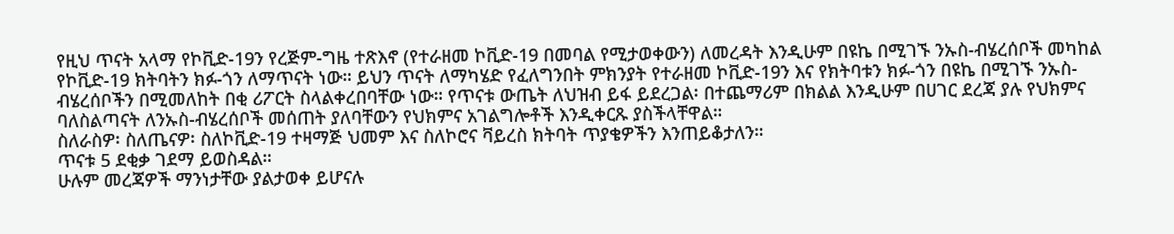የዚህ ጥናት አላማ የኮቪድ-19ን የረጅም-ግዜ ተጽእኖ (የተራዘመ ኮቪድ-19 በመባል የሚታወቀውን) ለመረዳት እንዲሁም በዩኬ በሚገኙ ንኡስ-ብሄረሰቦች መካከል የኮቪድ-19 ክትባትን ክፉ-ጎን ለማጥናት ነው። ይህን ጥናት ለማካሄድ የፈለግንበት ምክንያት የተራዘመ ኮቪድ-19ን እና የክትባቱን ክፉ-ጎን በዩኬ በሚገኙ ንኡስ-ብሄረሰቦችን በሚመለከት በቂ ሪፖርት ስላልቀረበባቸው ነው። የጥናቱ ውጤት ለህዝብ ይፋ ይደረጋል፡ በተጨማሪም በክልል እንዲሁም በሀገር ደረጃ ያሉ የህክምና ባለስልጣናት ለንኡስ-ብሄረሰቦች መሰጠት ያለባቸውን የህክምና አገልግሎቶች እንዲቀርጹ ያስችላቸዋል።
ስለራስዎ፡ ስለጤናዎ፡ ስለኮቪድ-19 ተዛማጅ ህመም እና ስለኮሮና ቫይረስ ክትባት ጥያቄዎችን እንጠይቆታለን።
ጥናቱ 5 ደቂቃ ገደማ ይወስዳል።
ሁሉም መረጃዎች ማንነታቸው ያልታወቀ ይሆናሉ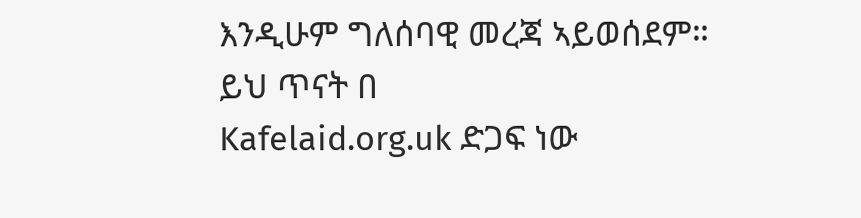እንዲሁም ግለሰባዊ መረጃ ኣይወሰደም።
ይህ ጥናት በ
Kafelaid.org.uk ድጋፍ ነው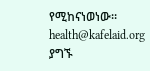የሚከናነወነው።
health@kafelaid.org ያግኙ